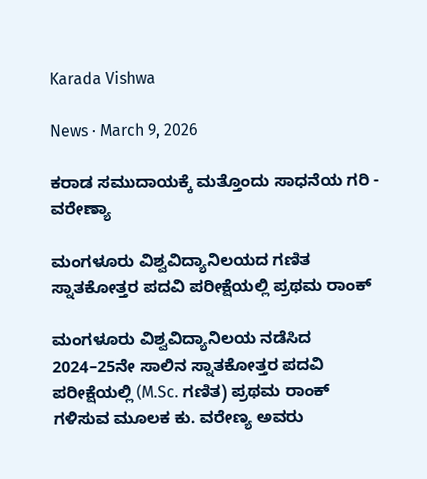Karada Vishwa

News · March 9, 2026

ಕರಾಡ ಸಮುದಾಯಕ್ಕೆ ಮತ್ತೊಂದು ಸಾಧನೆಯ ಗರಿ - ವರೇಣ್ಯಾ

ಮಂಗಳೂರು ವಿಶ್ವವಿದ್ಯಾನಿಲಯದ ಗಣಿತ ಸ್ನಾತಕೋತ್ತರ ಪದವಿ ಪರೀಕ್ಷೆಯಲ್ಲಿ ಪ್ರಥಮ ರಾಂಕ್

ಮಂಗಳೂರು ವಿಶ್ವವಿದ್ಯಾನಿಲಯ ನಡೆಸಿದ 2024–25ನೇ ಸಾಲಿನ ಸ್ನಾತಕೋತ್ತರ ಪದವಿ ಪರೀಕ್ಷೆಯಲ್ಲಿ (M.Sc. ಗಣಿತ) ಪ್ರಥಮ ರಾಂಕ್  ಗಳಿಸುವ ಮೂಲಕ ಕು. ವರೇಣ್ಯ ಅವರು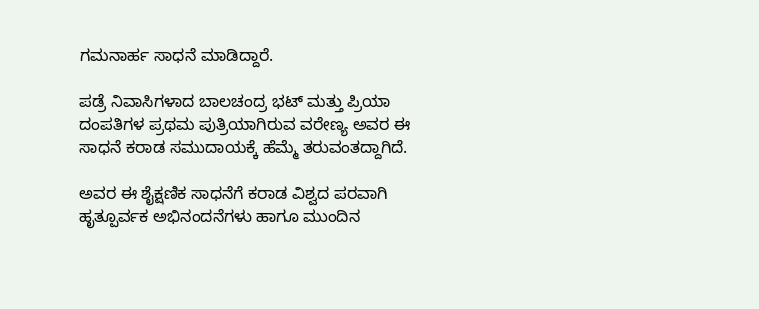ಗಮನಾರ್ಹ ಸಾಧನೆ ಮಾಡಿದ್ದಾರೆ.

ಪಡ್ರೆ ನಿವಾಸಿಗಳಾದ ಬಾಲಚಂದ್ರ ಭಟ್ ಮತ್ತು ಪ್ರಿಯಾ ದಂಪತಿಗಳ ಪ್ರಥಮ ಪುತ್ರಿಯಾಗಿರುವ ವರೇಣ್ಯ ಅವರ ಈ ಸಾಧನೆ ಕರಾಡ ಸಮುದಾಯಕ್ಕೆ ಹೆಮ್ಮೆ ತರುವಂತದ್ದಾಗಿದೆ.

ಅವರ ಈ ಶೈಕ್ಷಣಿಕ ಸಾಧನೆಗೆ ಕರಾಡ ವಿಶ್ವದ ಪರವಾಗಿ ಹೃತ್ಪೂರ್ವಕ ಅಭಿನಂದನೆಗಳು ಹಾಗೂ ಮುಂದಿನ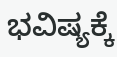ಭವಿಷ್ಯಕ್ಕೆ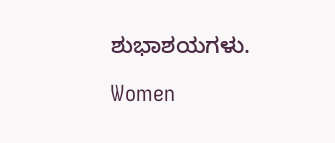ಶುಭಾಶಯಗಳು.

Women